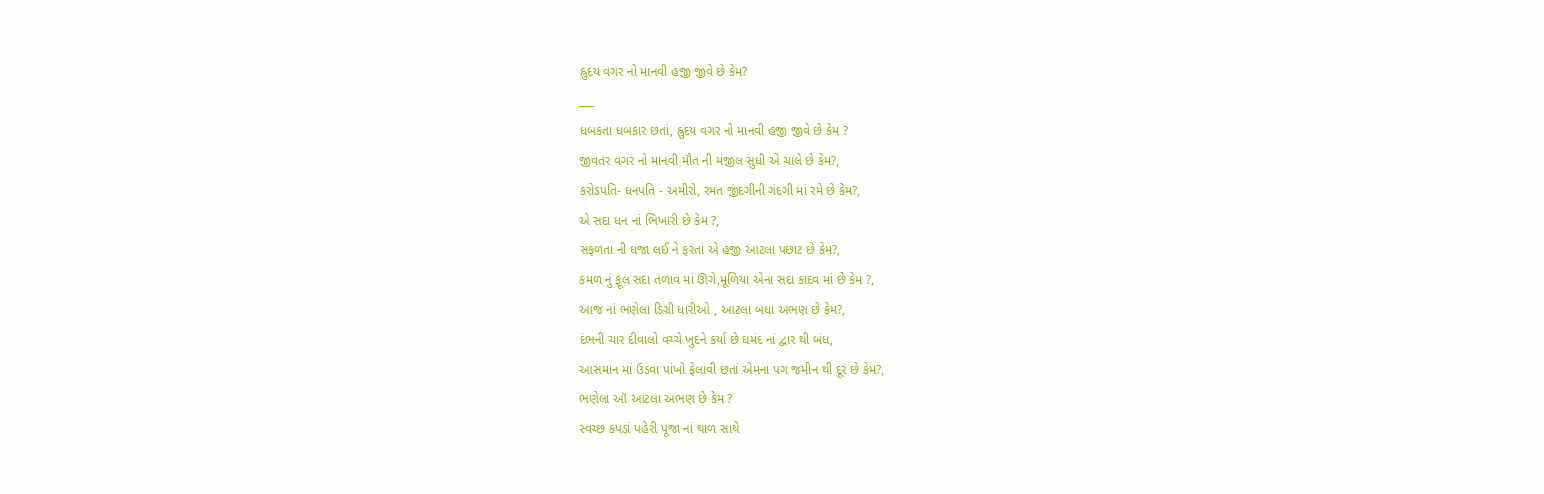હ્રુદય વગર નો માનવી હજી જીવે છે કેમ?
___
ધબકતા ધબકાર છતાં, હ્રુદય વગર નો માનવી હજી જીવે છે કેમ ?
જીવતર વગર નો માનવી મૌત ની મંજીલ સુધી એ ચાલે છે કેમ?,
કરોડપતિ- ધનપતિ - અમીરો, રમત જીંદગીની ગંદગી માં રમે છે કેમ?,
એ સદા ધન નાં ભિખારી છે કેમ ?,
સફળતા ની ધજા લઈ ને ફરતાં એ હજી આટલા પછાટ છે કેમ?,
કમળ નું ફૂલ સદા તળાવ માં ઊગે,મૂળિયા એના સદા કાદવ માં છે કેમ ?,
આજ નાં ભણેલા ડિગ્રી ધારીઓ , આટલા બધા અભણ છે કેમ?,
દંભની ચાર દીવાલો વચ્ચે ખુદને કર્યા છે ઘમંદ નાં દ્વાર થી બંધ,
આસમાન માં ઉડવા પાંખો ફેલાવી છતાં એમના પગ જમીન થી દૂર છે કેમ?,
ભણેલા ઑ આટલા અભણ છે કેમ ?
સ્વચ્છ કપડાં પહેરી પૂજા નાં થાળ સાથે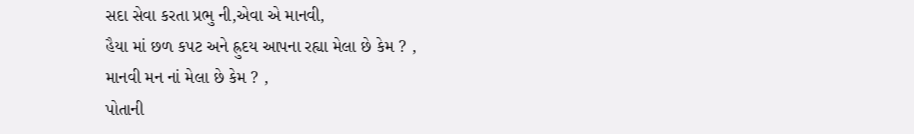સદા સેવા કરતા પ્રભુ ની,એવા એ માનવી,
હૈયા માં છળ કપટ અને હ્રુદય આપના રહ્યા મેલા છે કેમ ? ,
માનવી મન નાં મેલા છે કેમ ? ,
પોતાની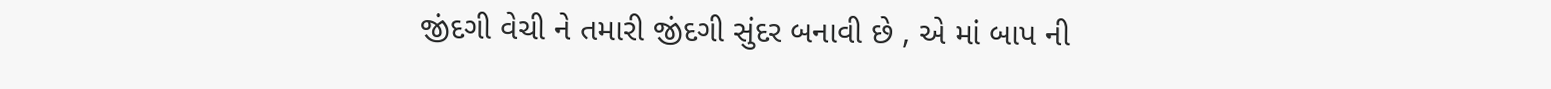જીંદગી વેચી ને તમારી જીંદગી સુંદર બનાવી છે , એ માં બાપ ની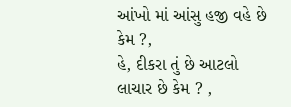આંખો માં આંસુ હજી વહે છે કેમ ?,
હે, દીકરા તું છે આટલો લાચાર છે કેમ ? ,